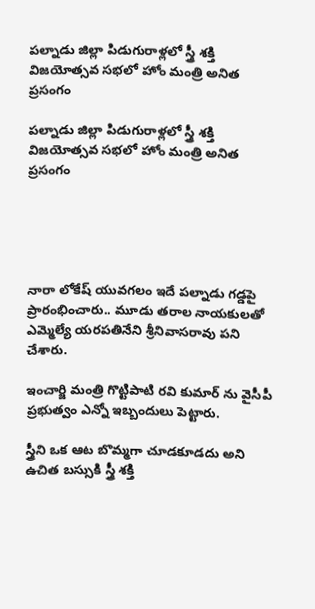పల్నాడు జిల్లా పిడుగురాళ్లలో స్త్రీ శక్తి విజయోత్సవ సభలో హోం మంత్రి అనిత ప్రసంగం

పల్నాడు జిల్లా పిడుగురాళ్లలో స్త్రీ శక్తి విజయోత్సవ సభలో హోం మంత్రి అనిత ప్రసంగం





నారా లోకేష్ యువగలం ఇదే పల్నాడు గడ్డపై ప్రారంభించారు.. మూడు తరాల నాయకులతో ఎమ్మెల్యే యరపతినేని శ్రీనివాసరావు పని చేశారు.

ఇంచార్జి మంత్రి గొట్టిపాటి రవి కుమార్ ను వైసీపీ ప్రభుత్వం ఎన్నో ఇబ్బందులు పెట్టారు.

స్త్రీని ఒక ఆట బొమ్మగా చూడకూడదు అని ఉచిత బస్సుకి స్త్రీ శక్తి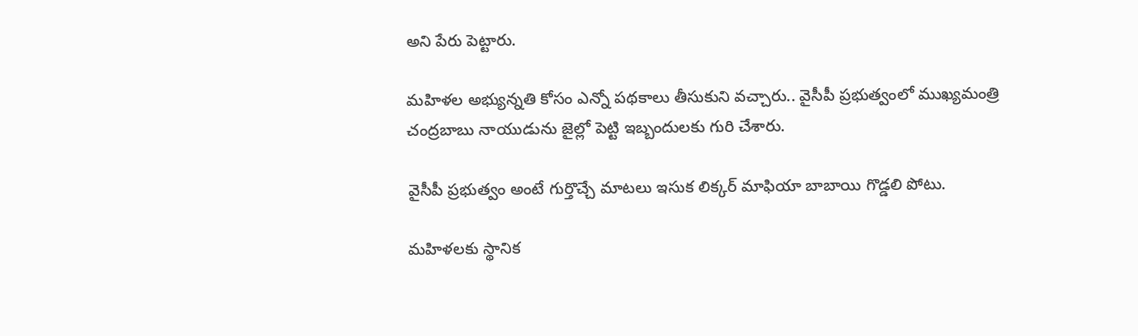అని పేరు పెట్టారు.

మహిళల అభ్యున్నతి కోసం ఎన్నో పథకాలు తీసుకుని వచ్చారు.. వైసీపీ ప్రభుత్వంలో ముఖ్యమంత్రి చంద్రబాబు నాయుడును జైల్లో పెట్టి ఇబ్బందులకు గురి చేశారు.

వైసీపీ ప్రభుత్వం అంటే గుర్తొచ్చే మాటలు ఇసుక లిక్కర్ మాఫియా బాబాయి గొడ్డలి పోటు.

మహిళలకు స్థానిక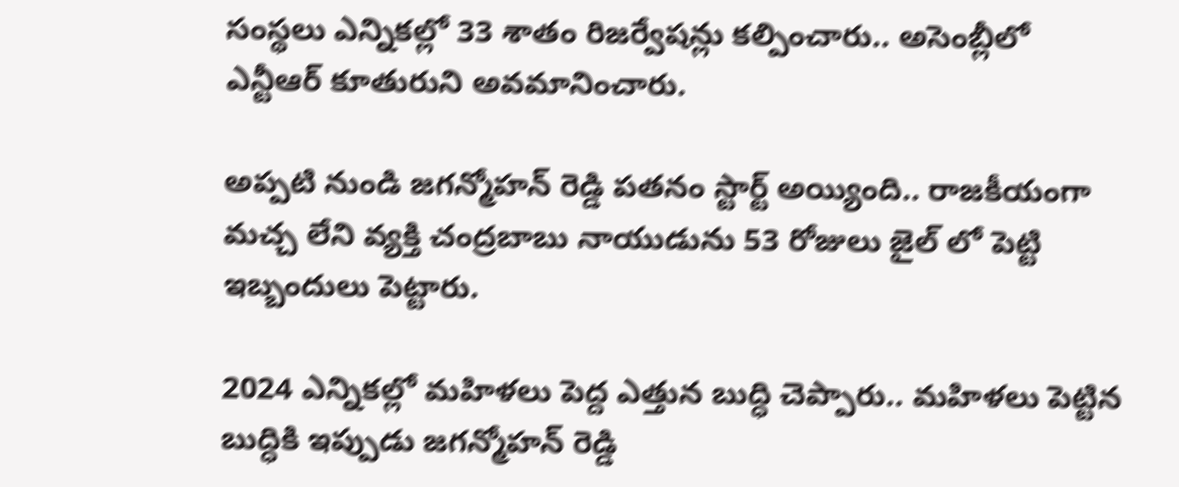సంస్థలు ఎన్నికల్లో 33 శాతం రిజర్వేషన్లు కల్పించారు.. అసెంబ్లీలో ఎన్టీఆర్ కూతురుని అవమానించారు.

అప్పటి నుండి జగన్మోహన్ రెడ్డి పతనం స్టార్ట్ అయ్యింది.. రాజకీయంగా మచ్చ లేని వ్యక్తి చంద్రబాబు నాయుడును 53 రోజులు జైల్ లో పెట్టి ఇబ్బందులు పెట్టారు.

2024 ఎన్నికల్లో మహిళలు పెద్ద ఎత్తున బుద్ధి చెప్పారు.. మహిళలు పెట్టిన బుద్ధికి ఇప్పుడు జగన్మోహన్ రెడ్డి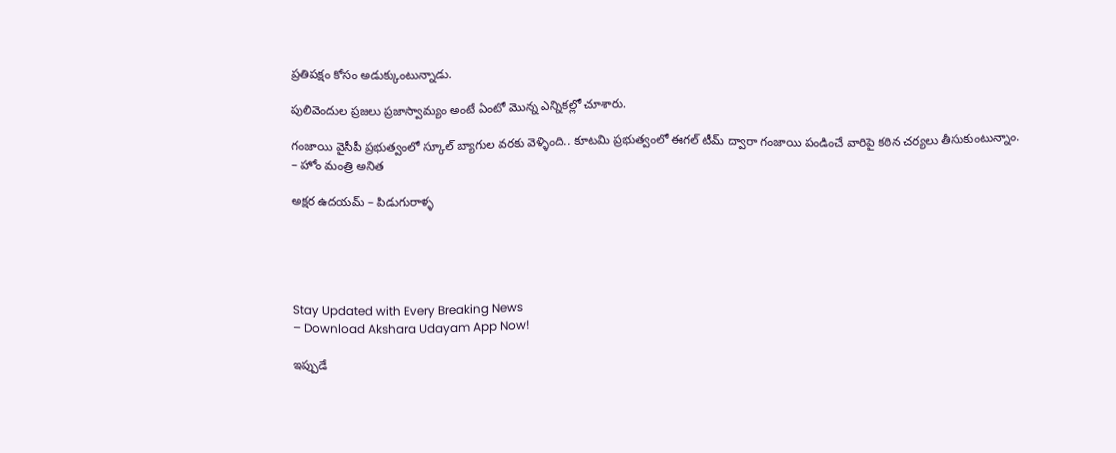ప్రతిపక్షం కోసం అడుక్కుంటున్నాడు.

పులివెందుల ప్రజలు ప్రజాస్వామ్యం అంటే ఏంటో మొన్న ఎన్నికల్లో చూశారు.

గంజాయి వైసీపీ ప్రభుత్వంలో స్కూల్ బ్యాగుల వరకు వెళ్ళింది.. కూటమి ప్రభుత్వంలో ఈగల్ టీమ్ ద్వారా గంజాయి పండించే వారిపై కఠిన చర్యలు తీసుకుంటున్నాం.
– హోం మంత్రి అనిత

అక్షర ఉదయమ్ – పిడుగురాళ్ళ





Stay Updated with Every Breaking News
– Download Akshara Udayam App Now!

ఇప్పుడే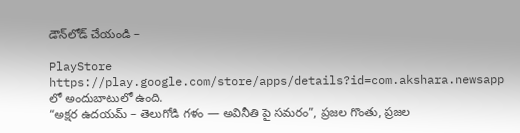డౌన్‌లోడ్ చేయండి –

PlayStore https://play.google.com/store/apps/details?id=com.akshara.newsapp లో అందుబాటులో ఉంది.
“అక్షర ఉదయమ్ – తెలుగోడి గళం — అవినీతి పై సమరం”, ప్రజల గొంతు, ప్రజల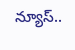న్యూస్..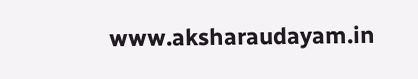www.aksharaudayam.in